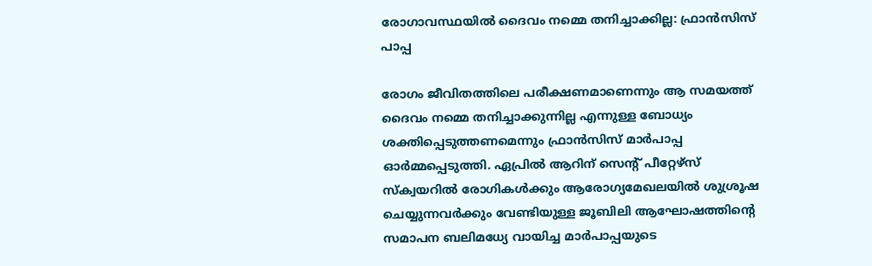രോഗാവസ്ഥയിൽ ദൈവം നമ്മെ തനിച്ചാക്കില്ല: ഫ്രാൻസിസ് പാപ്പ

രോഗം ജീവിതത്തിലെ പരീക്ഷണമാണെന്നും ആ സമയത്ത് ദൈവം നമ്മെ തനിച്ചാക്കുന്നില്ല എന്നുള്ള ബോധ്യം ശക്തിപ്പെടുത്തണമെന്നും ഫ്രാൻസിസ് മാർപാപ്പ ഓർമ്മപ്പെടുത്തി. ഏപ്രിൽ ആറിന് സെന്റ് പീറ്റേഴ്സ് സ്ക്വയറിൽ രോഗികൾക്കും ആരോഗ്യമേഖലയിൽ ശുശ്രൂഷ ചെയ്യുന്നവർക്കും വേണ്ടിയുള്ള ജൂബിലി ആഘോഷത്തിന്റെ സമാപന ബലിമധ്യേ വായിച്ച മാർപാപ്പയുടെ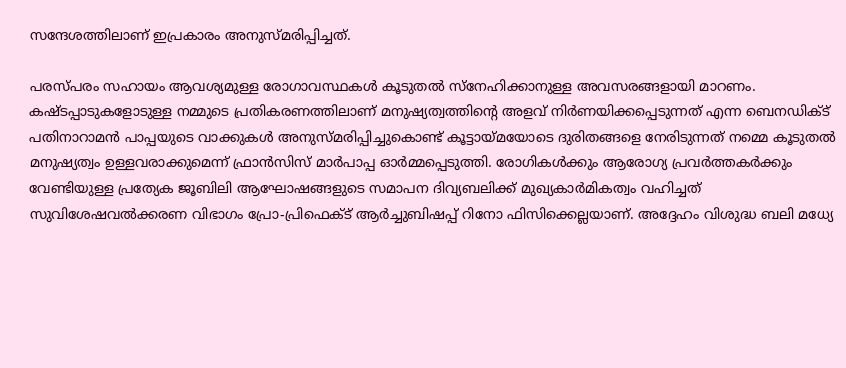സന്ദേശത്തിലാണ് ഇപ്രകാരം അനുസ്മരിപ്പിച്ചത്.

പരസ്പരം സഹായം ആവശ്യമുള്ള രോഗാവസ്ഥകൾ കൂടുതൽ സ്നേഹിക്കാനുള്ള അവസരങ്ങളായി മാറണം. കഷ്ടപ്പാടുകളോടുള്ള നമ്മുടെ പ്രതികരണത്തിലാണ് മനുഷ്യത്വത്തിന്റെ അളവ് നിർണയിക്കപ്പെടുന്നത് എന്ന ബെനഡിക്ട് പതിനാറാമൻ പാപ്പയുടെ വാക്കുകൾ അനുസ്മരിപ്പിച്ചുകൊണ്ട് കൂട്ടായ്മയോടെ ദുരിതങ്ങളെ നേരിടുന്നത് നമ്മെ കൂടുതൽ മനുഷ്യത്വം ഉള്ളവരാക്കുമെന്ന് ഫ്രാൻസിസ് മാർപാപ്പ ഓർമ്മപ്പെടുത്തി. രോഗികൾക്കും ആരോഗ്യ പ്രവർത്തകർക്കും വേണ്ടിയുള്ള പ്രത്യേക ജൂബിലി ആഘോഷങ്ങളുടെ സമാപന ദിവ്യബലിക്ക് മുഖ്യകാർമികത്വം വഹിച്ചത് സുവിശേഷവൽക്കരണ വിഭാഗം പ്രോ-പ്രിഫെക്ട് ആർച്ചുബിഷപ്പ് റിനോ ഫിസിക്കെല്ലയാണ്. അദ്ദേഹം വിശുദ്ധ ബലി മധ്യേ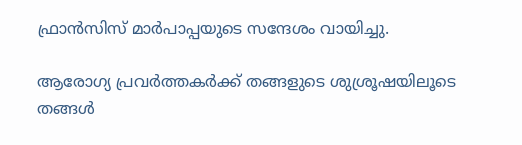ഫ്രാൻസിസ് മാർപാപ്പയുടെ സന്ദേശം വായിച്ചു.

ആരോഗ്യ പ്രവർത്തകർക്ക് തങ്ങളുടെ ശുശ്രൂഷയിലൂടെ തങ്ങൾ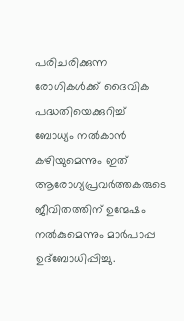പരിചരിക്കുന്ന രോഗികൾക്ക് ദൈവിക പദ്ധതിയെക്കുറിച്ച് ബോധ്യം നൽകാൻ കഴിയുമെന്നും ഇത് ആരോഗ്യപ്രവർത്തകരുടെ ജീവിതത്തിന് ഉന്മേഷം നൽകുമെന്നും മാർപാപ്പ ഉദ്ബോധിപ്പിച്ചു.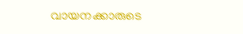വായനക്കാരുടെ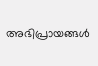അഭിപ്രായങ്ങൾ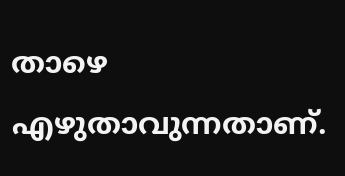താഴെ എഴുതാവുന്നതാണ്.